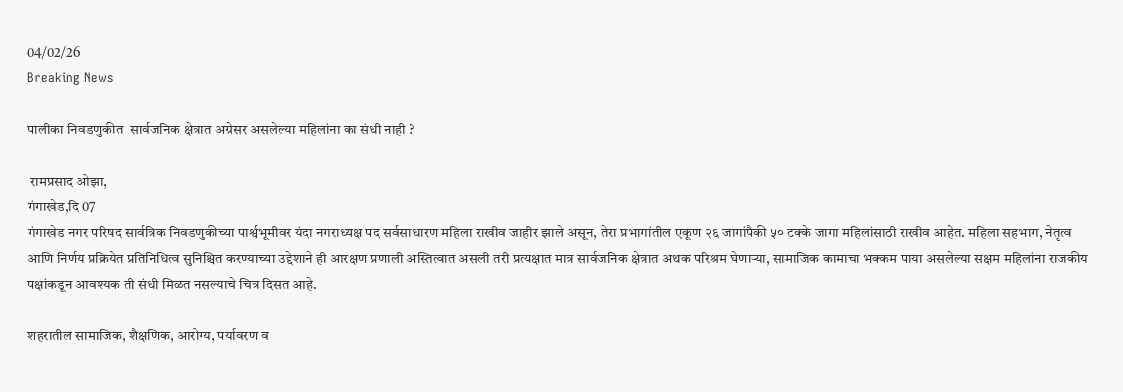04/02/26
Breaking News

पालीका निवडणुकीत  सार्वजनिक क्षेत्रात अग्रेसर असलेल्या महिलांना का संधी नाही ?

 रामप्रसाद ओझा,
गंगाखेड,दि 07
गंगाखेड नगर परिषद सार्वत्रिक निवडणुकीच्या पार्श्वभूमीवर यंदा नगराध्यक्ष पद सर्वसाधारण महिला राखीव जाहीर झाले असून, तेरा प्रभागांतील एकूण २६ जागांपैकी ५० टक्के जागा महिलांसाठी राखीव आहेत. महिला सहभाग, नेतृत्व आणि निर्णय प्रक्रियेत प्रतिनिधित्व सुनिश्चित करण्याच्या उद्देशाने ही आरक्षण प्रणाली अस्तित्वात असली तरी प्रत्यक्षात मात्र सार्वजनिक क्षेत्रात अथक परिश्रम घेणाऱ्या, सामाजिक कामाचा भक्कम पाया असलेल्या सक्षम महिलांना राजकीय पक्षांकडून आवश्यक ती संधी मिळत नसल्याचे चित्र दिसत आहे.

शहरातील सामाजिक, शैक्षणिक, आरोग्य, पर्यावरण व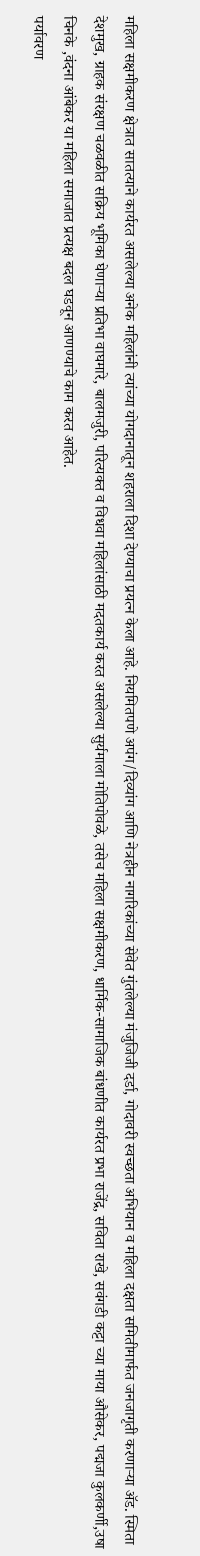महिला सक्षमीकरण क्षेत्रात सातत्याने कार्यरत असलेल्या अनेक महिलांनी त्यांच्या योगदानातून शहराला दिशा देण्याचा प्रयत्न केला आहे. नियमितपणे अपंग/दिव्यांग आणि नेत्रहीन नागरिकांच्या सेवेत गुंतलेल्या मंजुजिजी दर्डा, गोदावरी स्वच्छता अभियान व महिला दक्षता समितीमार्फत जनजागृती करणाऱ्या ॲड. स्मिता देशमुख, ग्राहक संरक्षण चळवळीत सक्रिय भूमिका घेणाऱ्या प्रतिभा वाघमारे, बालमजुरी, परित्यक्त व विधवा महिलांसाठी मदतकार्य करत असलेल्या सुर्यमाला मोतिपोवळे, तसेच महिला सक्षमीकरण, धार्मिक-सामाजिक बांधणीत कार्यरत प्रभा राजेंद्र, सविता राखे, सवंगडी कट्टा च्या माया औसेकर, पद्मजा कुलकर्णी,उषा चिनके ,वंदना आंबेकर या महिला समाजात प्रत्यक्ष बदल घडवून आणण्याचे काम करत आहेत.
पर्यावरण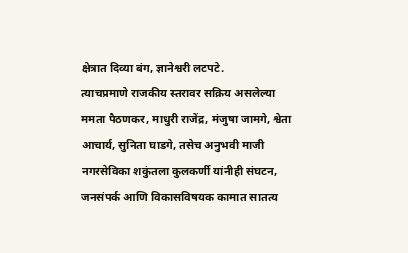क्षेत्रात दिव्या बंग, ज्ञानेश्वरी लटपटे.
त्याचप्रमाणे राजकीय स्तरावर सक्रिय असलेल्या ममता पैठणकर, माधुरी राजेंद्र, मंजुषा जामगे, श्वेता आचार्य, सुनिता घाडगे, तसेच अनुभवी माजी नगरसेविका शकुंतला कुलकर्णी यांनीही संघटन, जनसंपर्क आणि विकासविषयक कामात सातत्य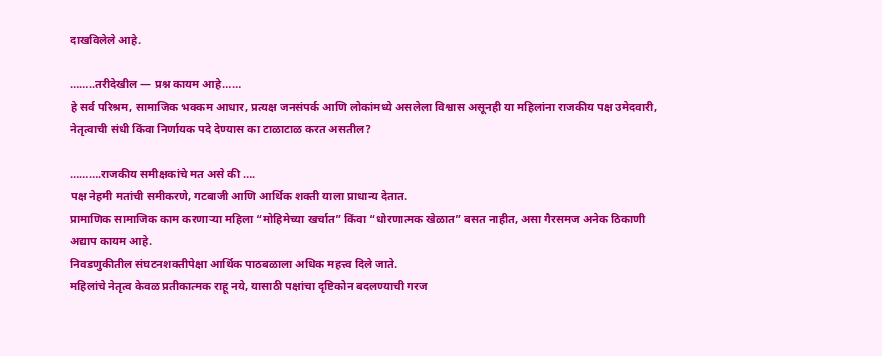दाखविलेले आहे.

……..तरीदेखील — प्रश्न कायम आहे……
हे सर्व परिश्रम, सामाजिक भक्कम आधार, प्रत्यक्ष जनसंपर्क आणि लोकांमध्ये असलेला विश्वास असूनही या महिलांना राजकीय पक्ष उमेदवारी, नेतृत्वाची संधी किंवा निर्णायक पदे देण्यास का टाळाटाळ करत असतील?

……….राजकीय समीक्षकांचे मत असे की ….
पक्ष नेहमी मतांची समीकरणे, गटबाजी आणि आर्थिक शक्ती याला प्राधान्य देतात.
प्रामाणिक सामाजिक काम करणाऱ्या महिला “मोहिमेच्या खर्चात” किंवा “धोरणात्मक खेळात” बसत नाहीत, असा गैरसमज अनेक ठिकाणी अद्याप कायम आहे.
निवडणुकीतील संघटनशक्तीपेक्षा आर्थिक पाठबळाला अधिक महत्त्व दिले जाते.
महिलांचे नेतृत्व केवळ प्रतीकात्मक राहू नये, यासाठी पक्षांचा दृष्टिकोन बदलण्याची गरज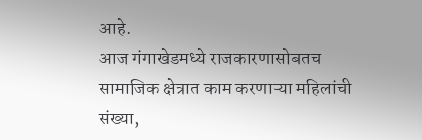आहे.
आज गंगाखेडमध्ये राजकारणासोबतच सामाजिक क्षेत्रात काम करणाऱ्या महिलांची संख्या,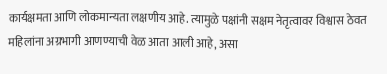कार्यक्षमता आणि लोकमान्यता लक्षणीय आहे. त्यामुळे पक्षांनी सक्षम नेतृत्वावर विश्वास ठेवत महिलांना अग्रभागी आणण्याची वेळ आता आली आहे, असा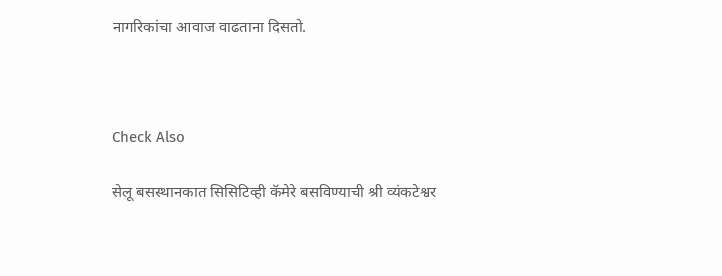नागरिकांचा आवाज वाढताना दिसतो.



Check Also

सेलू बसस्थानकात सिसिटिव्ही कॅमेरे बसविण्याची श्री व्यंकटेश्वर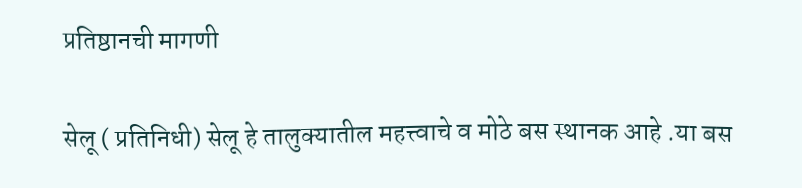प्रतिष्ठानची मागणी

सेलू ( प्रतिनिधी) सेलू हे तालुक्यातील महत्त्वाचे व मोठे बस स्थानक आहे .या बस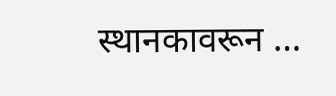स्थानकावरून …